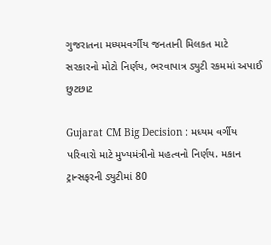ગુજરાતના મધ્યમવર્ગીય જનતાની મિલકત માટે સરકારનો મોટો નિર્ણય, ભરવાપાત્ર ડ્યુટી રકમમાં અપાઈ છુટછાટ

Gujarat CM Big Decision : મધ્યમ વર્ગીય પરિવારો માટે મુખ્યમંત્રીનો મહત્વનો નિર્ણય. મકાન ટ્રાન્સફરની ડ્યુટીમાં 80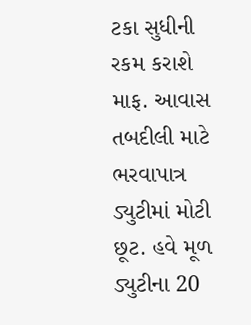ટકા સુધીની રકમ કરાશે માફ. આવાસ તબદીલી માટે ભરવાપાત્ર ડ્યુટીમાં મોટી છૂટ. હવે મૂળ ડ્યુટીના 20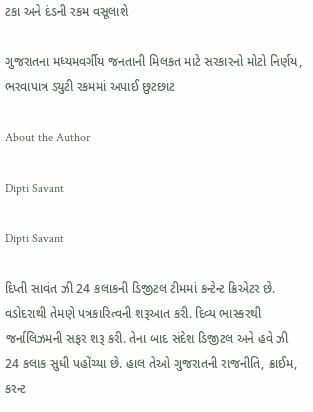ટકા અને દંડની રકમ વસૂલાશે

ગુજરાતના મધ્યમવર્ગીય જનતાની મિલકત માટે સરકારનો મોટો નિર્ણય, ભરવાપાત્ર ડ્યુટી રકમમાં અપાઈ છુટછાટ

About the Author

Dipti Savant

Dipti Savant

દિપ્તી સાવંત ઝી 24 કલાકની ડિજીટલ ટીમમાં કન્ટેન્ટ ક્રિએટર છે. વડોદરાથી તેમણે પત્રકારિત્વની શરૂઆત કરી. દિવ્ય ભાસ્કરથી જર્નાલિઝમની સફર શરૂ કરી. તેના બાદ સંદેશ ડિજીટલ અને હવે ઝી 24 કલાક સુધી પહોંચ્યા છે. હાલ તેઓ ગુજરાતની રાજનીતિ, ક્રાઈમ, કરન્ટ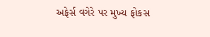અફેર્સ વગેરે પર મુખ્ય ફોકસ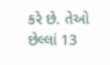કરે છે. તેઓ છેલ્લાં 13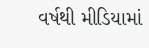વર્ષથી મીડિયામાં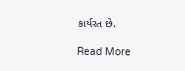કાર્યરત છે.

Read More